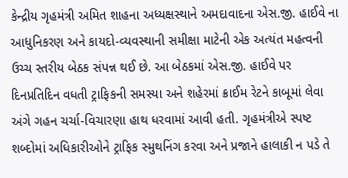કેન્દ્રીય ગૃહમંત્રી અમિત શાહના અધ્યક્ષસ્થાને અમદાવાદના એસ.જી. હાઈવે ના આધુનિકરણ અને કાયદો-વ્યવસ્થાની સમીક્ષા માટેની એક અત્યંત મહત્વની ઉચ્ચ સ્તરીય બેઠક સંપન્ન થઈ છે. આ બેઠકમાં એસ.જી. હાઈવે પર દિનપ્રતિદિન વધતી ટ્રાફિકની સમસ્યા અને શહેરમાં ક્રાઈમ રેટને કાબૂમાં લેવા અંગે ગહન ચર્ચા-વિચારણા હાથ ધરવામાં આવી હતી. ગૃહમંત્રીએ સ્પષ્ટ શબ્દોમાં અધિકારીઓને ટ્રાફિક સ્મુથનિંગ કરવા અને પ્રજાને હાલાકી ન પડે તે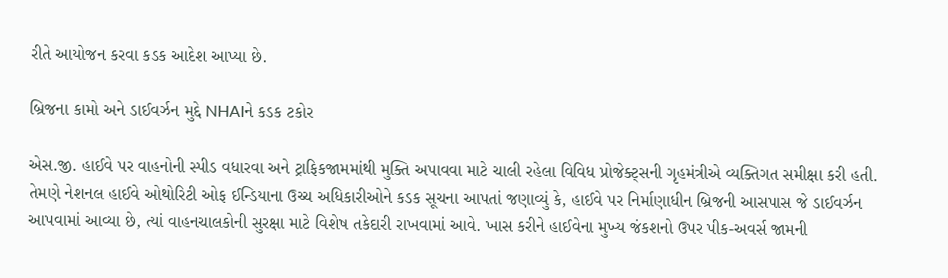રીતે આયોજન કરવા કડક આદેશ આપ્યા છે.

બ્રિજના કામો અને ડાઈવર્ઝન મુદ્દે NHAIને કડક ટકોર

એસ.જી. હાઈવે પર વાહનોની સ્પીડ વધારવા અને ટ્રાફિકજામમાંથી મુક્તિ અપાવવા માટે ચાલી રહેલા વિવિધ પ્રોજેક્ટ્સની ગૃહમંત્રીએ વ્યક્તિગત સમીક્ષા કરી હતી. તેમણે નેશનલ હાઈવે ઓથોરિટી ઓફ ઈન્ડિયાના ઉચ્ચ અધિકારીઓને કડક સૂચના આપતાં જણાવ્યું કે, હાઈવે પર નિર્માણાધીન બ્રિજની આસપાસ જે ડાઈવર્ઝન આપવામાં આવ્યા છે, ત્યાં વાહનચાલકોની સુરક્ષા માટે વિશેષ તકેદારી રાખવામાં આવે. ખાસ કરીને હાઈવેના મુખ્ય જંકશનો ઉપર પીક-અવર્સ જામની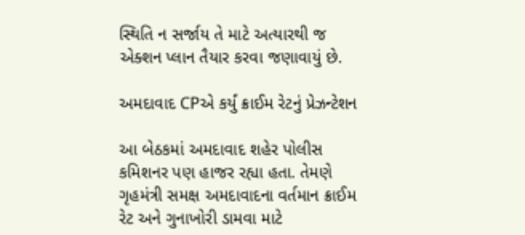સ્થિતિ ન સર્જાય તે માટે અત્યારથી જ એક્શન પ્લાન તૈયાર કરવા જણાવાયું છે.

અમદાવાદ CPએ કર્યું ક્રાઈમ રેટનું પ્રેઝન્ટેશન

આ બેઠકમાં અમદાવાદ શહેર પોલીસ કમિશનર પણ હાજર રહ્યા હતા. તેમણે ગૃહમંત્રી સમક્ષ અમદાવાદના વર્તમાન ક્રાઈમ રેટ અને ગુનાખોરી ડામવા માટે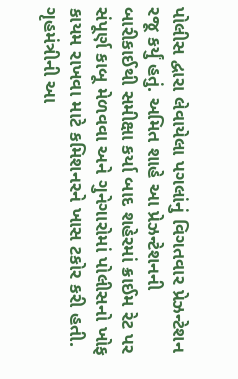પોલીસ દ્વારા લેવાયેલા પગલાંનું વિગતવાર પ્રેઝન્ટેશન રજૂ કર્યું હતું. અમિત શાહે આ પ્રેઝન્ટેશનની બારીકાઈથી સમીક્ષા કર્યા બાદ શહેરમાં ક્રાઈમ રેટ પર સંપૂર્ણ કાબૂ મેળવવા અને ગુનેગારોમાં પોલીસનો ખોફ કાયમ રાખવા માટે કમિશનરને ખાસ ટકોર કરી હતી. ગૃહમંત્રીની આ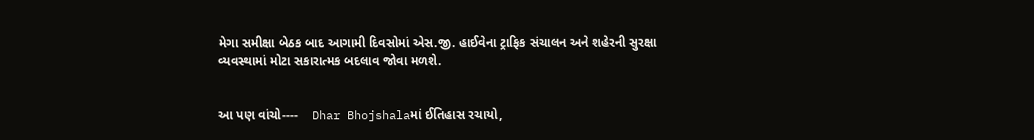મેગા સમીક્ષા બેઠક બાદ આગામી દિવસોમાં એસ.જી. હાઈવેના ટ્રાફિક સંચાલન અને શહેરની સુરક્ષા વ્યવસ્થામાં મોટા સકારાત્મક બદલાવ જોવા મળશે.


આ પણ વાંચો----    Dhar Bhojshalaમાં ઈતિહાસ રચાયો,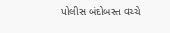પોલીસ બંદોબસ્ત વચ્ચે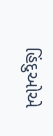હિંદુઓએ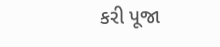કરી પૂજા